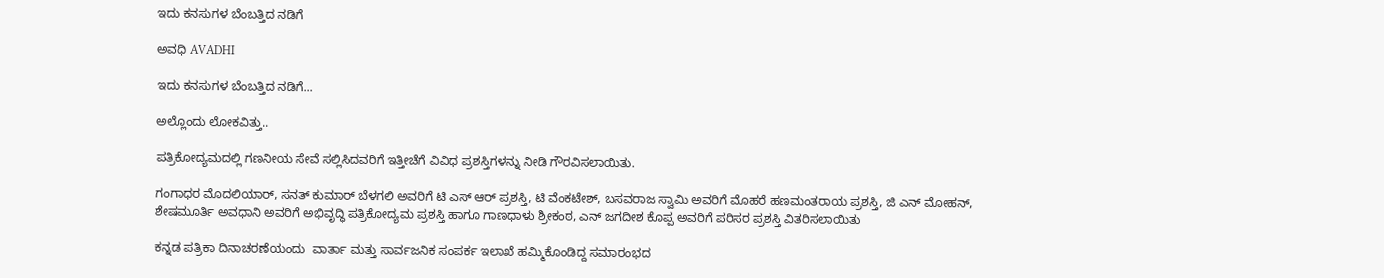ಇದು ಕನಸುಗಳ ಬೆಂಬತ್ತಿದ ನಡಿಗೆ‍

ಅವಧಿ AVADHI

ಇದು ಕನಸುಗಳ ಬೆಂಬತ್ತಿದ ನಡಿಗೆ...

ಅಲ್ಲೊಂದು ಲೋಕವಿತ್ತು..

ಪತ್ರಿಕೋದ್ಯಮದಲ್ಲಿ ಗಣನೀಯ ಸೇವೆ ಸಲ್ಲಿಸಿದವರಿಗೆ ಇತ್ತೀಚೆಗೆ ವಿವಿಧ ಪ್ರಶಸ್ತಿಗಳನ್ನು ನೀಡಿ ಗೌರವಿಸಲಾಯಿತು.

ಗಂಗಾಧರ ಮೊದಲಿಯಾರ್, ಸನತ್ ಕುಮಾರ್ ಬೆಳಗಲಿ ಅವರಿಗೆ ಟಿ ಎಸ್ ಆರ್ ಪ್ರಶಸ್ತಿ, ಟಿ ವೆಂಕಟೇಶ್, ಬಸವರಾಜ ಸ್ವಾಮಿ ಅವರಿಗೆ ಮೊಹರೆ ಹಣಮಂತರಾಯ ಪ್ರಶಸ್ತಿ, ಜಿ ಎನ್ ಮೋಹನ್, ಶೇಷಮೂರ್ತಿ ಅವಧಾನಿ ಅವರಿಗೆ ಅಭಿವೃದ್ಧಿ ಪತ್ರಿಕೋದ್ಯಮ ಪ್ರಶಸ್ತಿ ಹಾಗೂ ಗಾಣಧಾಳು ಶ್ರೀಕಂಠ, ಎನ್ ಜಗದೀಶ ಕೊಪ್ಪ ಅವರಿಗೆ ಪರಿಸರ ಪ್ರಶಸ್ತಿ ವಿತರಿಸಲಾಯಿತು

ಕನ್ನಡ ಪತ್ರಿಕಾ ದಿನಾಚರಣೆಯಂದು  ವಾರ್ತಾ ಮತ್ತು ಸಾರ್ವಜನಿಕ ಸಂಪರ್ಕ ಇಲಾಖೆ ಹಮ್ಮಿಕೊಂಡಿದ್ದ ಸಮಾರಂಭದ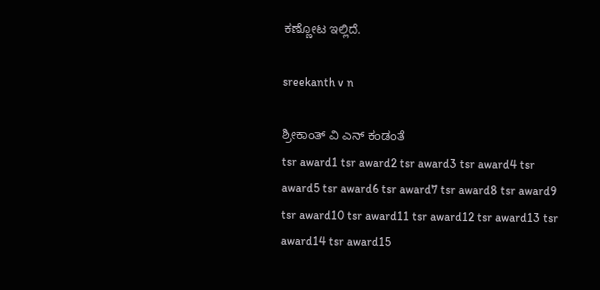ಕಣ್ಣೋಟ ಇಲ್ಲಿದೆ.

sreekanth v n

ಶ್ರೀಕಾಂತ್ ವಿ ಎನ್ ಕಂಡಂತೆ
tsr award1 tsr award2 tsr award3 tsr award4 tsr award5 tsr award6 tsr award7 tsr award8 tsr award9 tsr award10 tsr award11 tsr award12 tsr award13 tsr award14 tsr award15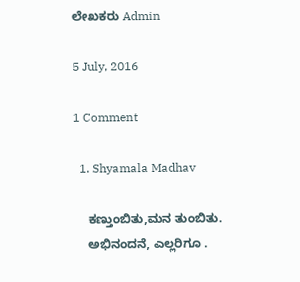ಲೇಖಕರು Admin

5 July, 2016

1 Comment

  1. Shyamala Madhav

    ಕಣ್ತುಂಬಿತು,ಮನ ತುಂಬಿತು.
    ಅಭಿನಂದನೆ, ಎಲ್ಲರಿಗೂ .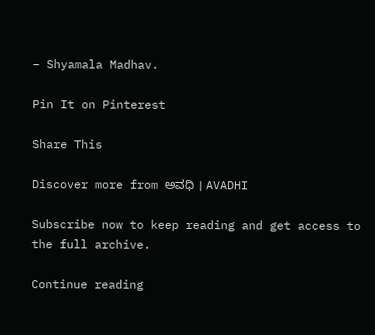– Shyamala Madhav.

Pin It on Pinterest

Share This

Discover more from ಅವಧಿ । AVADHI

Subscribe now to keep reading and get access to the full archive.

Continue reading